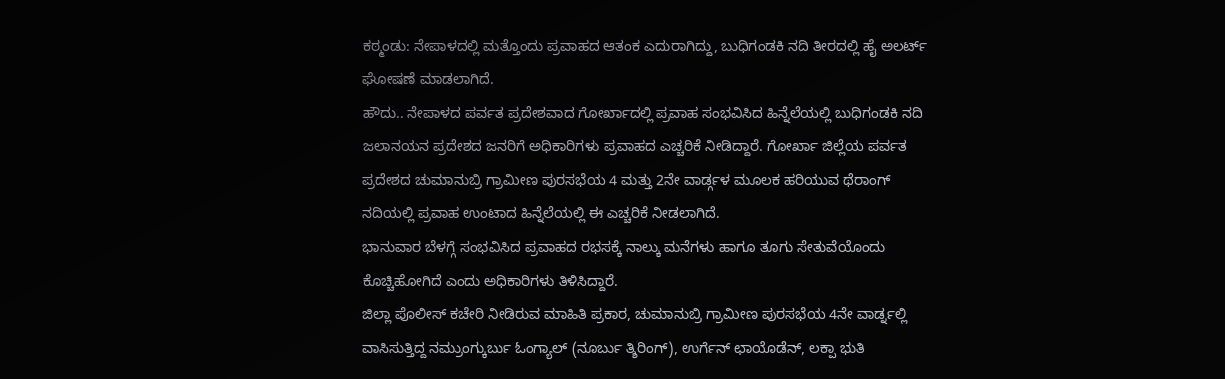ಕಠ್ಮಂಡು: ನೇಪಾಳದಲ್ಲಿ ಮತ್ತೊಂದು ಪ್ರವಾಹದ ಆತಂಕ ಎದುರಾಗಿದ್ದು, ಬುಧಿಗಂಡಕಿ ನದಿ ತೀರದಲ್ಲಿ ಹೈ ಅಲರ್ಟ್ ಘೋಷಣೆ ಮಾಡಲಾಗಿದೆ.
ಹೌದು.. ನೇಪಾಳದ ಪರ್ವತ ಪ್ರದೇಶವಾದ ಗೋರ್ಖಾದಲ್ಲಿ ಪ್ರವಾಹ ಸಂಭವಿಸಿದ ಹಿನ್ನೆಲೆಯಲ್ಲಿ ಬುಧಿಗಂಡಕಿ ನದಿ ಜಲಾನಯನ ಪ್ರದೇಶದ ಜನರಿಗೆ ಅಧಿಕಾರಿಗಳು ಪ್ರವಾಹದ ಎಚ್ಚರಿಕೆ ನೀಡಿದ್ದಾರೆ. ಗೋರ್ಖಾ ಜಿಲ್ಲೆಯ ಪರ್ವತ ಪ್ರದೇಶದ ಚುಮಾನುಬ್ರಿ ಗ್ರಾಮೀಣ ಪುರಸಭೆಯ 4 ಮತ್ತು 2ನೇ ವಾರ್ಡ್ಗಳ ಮೂಲಕ ಹರಿಯುವ ಥೆರಾಂಗ್ ನದಿಯಲ್ಲಿ ಪ್ರವಾಹ ಉಂಟಾದ ಹಿನ್ನೆಲೆಯಲ್ಲಿ ಈ ಎಚ್ಚರಿಕೆ ನೀಡಲಾಗಿದೆ.
ಭಾನುವಾರ ಬೆಳಗ್ಗೆ ಸಂಭವಿಸಿದ ಪ್ರವಾಹದ ರಭಸಕ್ಕೆ ನಾಲ್ಕು ಮನೆಗಳು ಹಾಗೂ ತೂಗು ಸೇತುವೆಯೊಂದು ಕೊಚ್ಚಿಹೋಗಿದೆ ಎಂದು ಅಧಿಕಾರಿಗಳು ತಿಳಿಸಿದ್ದಾರೆ.
ಜಿಲ್ಲಾ ಪೊಲೀಸ್ ಕಚೇರಿ ನೀಡಿರುವ ಮಾಹಿತಿ ಪ್ರಕಾರ, ಚುಮಾನುಬ್ರಿ ಗ್ರಾಮೀಣ ಪುರಸಭೆಯ 4ನೇ ವಾರ್ಡ್ನಲ್ಲಿ ವಾಸಿಸುತ್ತಿದ್ದ ನಮ್ರುಂಗ್ಕುರ್ಬು ಓಂಗ್ಯಾಲ್ (ನೂರ್ಬು ತ್ಶಿರಿಂಗ್), ಉರ್ಗೆನ್ ಛಾಯೊಡೆನ್, ಲಕ್ಪಾ ಭುತಿ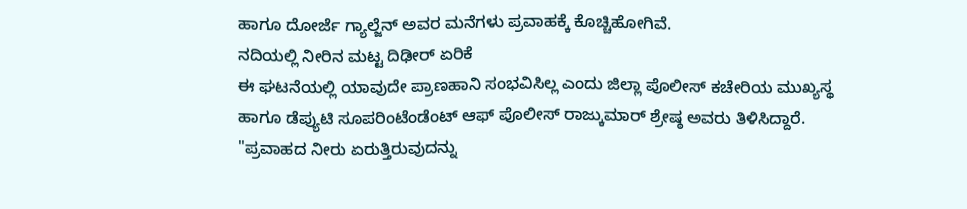ಹಾಗೂ ದೋರ್ಜೆ ಗ್ಯಾಲ್ಜೆನ್ ಅವರ ಮನೆಗಳು ಪ್ರವಾಹಕ್ಕೆ ಕೊಚ್ಚಿಹೋಗಿವೆ.
ನದಿಯಲ್ಲಿ ನೀರಿನ ಮಟ್ಟ ದಿಢೀರ್ ಏರಿಕೆ
ಈ ಘಟನೆಯಲ್ಲಿ ಯಾವುದೇ ಪ್ರಾಣಹಾನಿ ಸಂಭವಿಸಿಲ್ಲ ಎಂದು ಜಿಲ್ಲಾ ಪೊಲೀಸ್ ಕಚೇರಿಯ ಮುಖ್ಯಸ್ಥ ಹಾಗೂ ಡೆಪ್ಯುಟಿ ಸೂಪರಿಂಟೆಂಡೆಂಟ್ ಆಫ್ ಪೊಲೀಸ್ ರಾಜ್ಕುಮಾರ್ ಶ್ರೇಷ್ಠ ಅವರು ತಿಳಿಸಿದ್ದಾರೆ. "ಪ್ರವಾಹದ ನೀರು ಏರುತ್ತಿರುವುದನ್ನು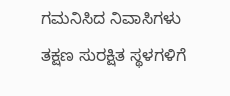ಗಮನಿಸಿದ ನಿವಾಸಿಗಳು ತಕ್ಷಣ ಸುರಕ್ಷಿತ ಸ್ಥಳಗಳಿಗೆ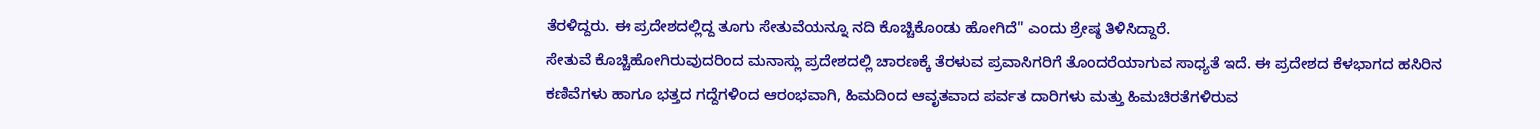ತೆರಳಿದ್ದರು. ಈ ಪ್ರದೇಶದಲ್ಲಿದ್ದ ತೂಗು ಸೇತುವೆಯನ್ನೂ ನದಿ ಕೊಚ್ಚಿಕೊಂಡು ಹೋಗಿದೆ" ಎಂದು ಶ್ರೇಷ್ಠ ತಿಳಿಸಿದ್ದಾರೆ.
ಸೇತುವೆ ಕೊಚ್ಚಿಹೋಗಿರುವುದರಿಂದ ಮನಾಸ್ಲು ಪ್ರದೇಶದಲ್ಲಿ ಚಾರಣಕ್ಕೆ ತೆರಳುವ ಪ್ರವಾಸಿಗರಿಗೆ ತೊಂದರೆಯಾಗುವ ಸಾಧ್ಯತೆ ಇದೆ. ಈ ಪ್ರದೇಶದ ಕೆಳಭಾಗದ ಹಸಿರಿನ ಕಣಿವೆಗಳು ಹಾಗೂ ಭತ್ತದ ಗದ್ದೆಗಳಿಂದ ಆರಂಭವಾಗಿ, ಹಿಮದಿಂದ ಆವೃತವಾದ ಪರ್ವತ ದಾರಿಗಳು ಮತ್ತು ಹಿಮಚಿರತೆಗಳಿರುವ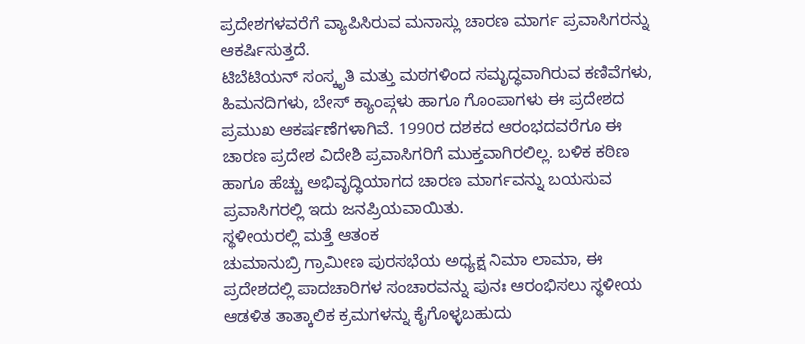ಪ್ರದೇಶಗಳವರೆಗೆ ವ್ಯಾಪಿಸಿರುವ ಮನಾಸ್ಲು ಚಾರಣ ಮಾರ್ಗ ಪ್ರವಾಸಿಗರನ್ನು ಆಕರ್ಷಿಸುತ್ತದೆ.
ಟಿಬೆಟಿಯನ್ ಸಂಸ್ಕೃತಿ ಮತ್ತು ಮಠಗಳಿಂದ ಸಮೃದ್ಧವಾಗಿರುವ ಕಣಿವೆಗಳು, ಹಿಮನದಿಗಳು, ಬೇಸ್ ಕ್ಯಾಂಪ್ಗಳು ಹಾಗೂ ಗೊಂಪಾಗಳು ಈ ಪ್ರದೇಶದ ಪ್ರಮುಖ ಆಕರ್ಷಣೆಗಳಾಗಿವೆ. 1990ರ ದಶಕದ ಆರಂಭದವರೆಗೂ ಈ ಚಾರಣ ಪ್ರದೇಶ ವಿದೇಶಿ ಪ್ರವಾಸಿಗರಿಗೆ ಮುಕ್ತವಾಗಿರಲಿಲ್ಲ. ಬಳಿಕ ಕಠಿಣ ಹಾಗೂ ಹೆಚ್ಚು ಅಭಿವೃದ್ಧಿಯಾಗದ ಚಾರಣ ಮಾರ್ಗವನ್ನು ಬಯಸುವ ಪ್ರವಾಸಿಗರಲ್ಲಿ ಇದು ಜನಪ್ರಿಯವಾಯಿತು.
ಸ್ಥಳೀಯರಲ್ಲಿ ಮತ್ತೆ ಆತಂಕ
ಚುಮಾನುಬ್ರಿ ಗ್ರಾಮೀಣ ಪುರಸಭೆಯ ಅಧ್ಯಕ್ಷ ನಿಮಾ ಲಾಮಾ, ಈ ಪ್ರದೇಶದಲ್ಲಿ ಪಾದಚಾರಿಗಳ ಸಂಚಾರವನ್ನು ಪುನಃ ಆರಂಭಿಸಲು ಸ್ಥಳೀಯ ಆಡಳಿತ ತಾತ್ಕಾಲಿಕ ಕ್ರಮಗಳನ್ನು ಕೈಗೊಳ್ಳಬಹುದು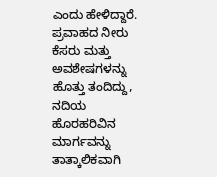ಎಂದು ಹೇಳಿದ್ದಾರೆ.
ಪ್ರವಾಹದ ನೀರು ಕೆಸರು ಮತ್ತು ಅವಶೇಷಗಳನ್ನು ಹೊತ್ತು ತಂದಿದ್ದು, ನದಿಯ ಹೊರಹರಿವಿನ ಮಾರ್ಗವನ್ನು ತಾತ್ಕಾಲಿಕವಾಗಿ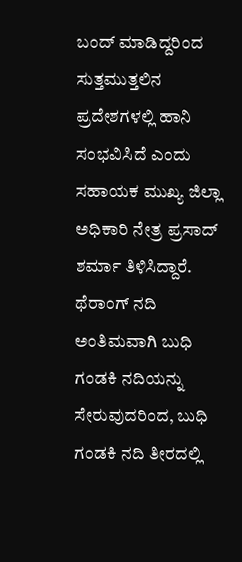ಬಂದ್ ಮಾಡಿದ್ದರಿಂದ ಸುತ್ತಮುತ್ತಲಿನ ಪ್ರದೇಶಗಳಲ್ಲಿ ಹಾನಿ ಸಂಭವಿಸಿದೆ ಎಂದು ಸಹಾಯಕ ಮುಖ್ಯ ಜಿಲ್ಲಾ ಅಧಿಕಾರಿ ನೇತ್ರ ಪ್ರಸಾದ್ ಶರ್ಮಾ ತಿಳಿಸಿದ್ದಾರೆ.
ಥೆರಾಂಗ್ ನದಿ ಅಂತಿಮವಾಗಿ ಬುಧಿ ಗಂಡಕಿ ನದಿಯನ್ನು ಸೇರುವುದರಿಂದ, ಬುಧಿ ಗಂಡಕಿ ನದಿ ತೀರದಲ್ಲಿ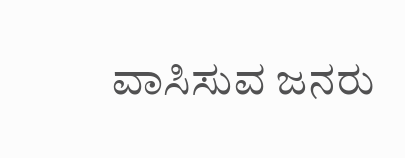ವಾಸಿಸುವ ಜನರು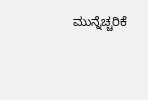ಮುನ್ನೆಚ್ಚರಿಕೆ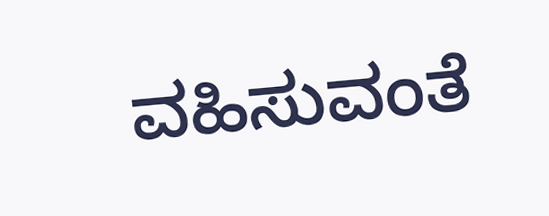ವಹಿಸುವಂತೆ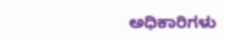ಅಧಿಕಾರಿಗಳು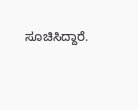ಸೂಚಿಸಿದ್ದಾರೆ.